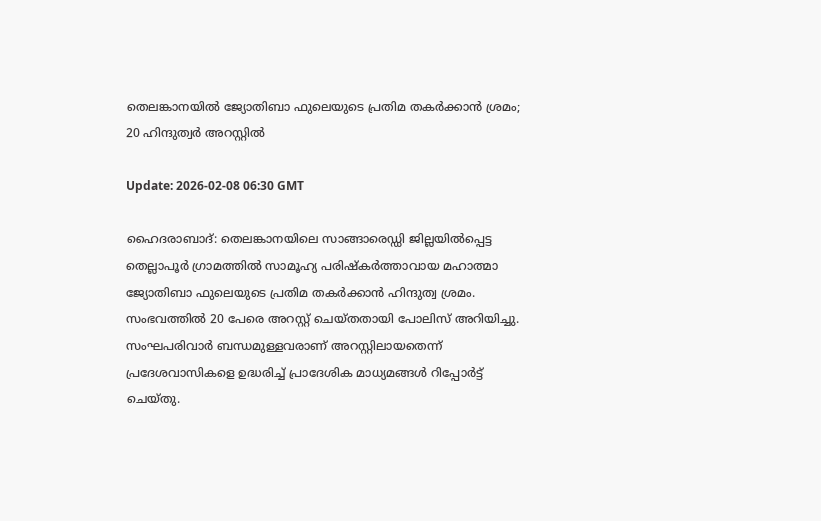തെലങ്കാനയില്‍ ജ്യോതിബാ ഫുലെയുടെ പ്രതിമ തകര്‍ക്കാന്‍ ശ്രമം; 20 ഹിന്ദുത്വര്‍ അറസ്റ്റില്‍

Update: 2026-02-08 06:30 GMT

ഹൈദരാബാദ്: തെലങ്കാനയിലെ സാങ്ങാരെഡ്ഡി ജില്ലയില്‍പ്പെട്ട തെല്ലാപൂര്‍ ഗ്രാമത്തില്‍ സാമൂഹ്യ പരിഷ്‌കര്‍ത്താവായ മഹാത്മാ ജ്യോതിബാ ഫുലെയുടെ പ്രതിമ തകര്‍ക്കാന്‍ ഹിന്ദുത്വ ശ്രമം. സംഭവത്തില്‍ 20 പേരെ അറസ്റ്റ് ചെയ്തതായി പോലിസ് അറിയിച്ചു. സംഘപരിവാര്‍ ബന്ധമുള്ളവരാണ് അറസ്റ്റിലായതെന്ന് പ്രദേശവാസികളെ ഉദ്ധരിച്ച് പ്രാദേശിക മാധ്യമങ്ങള്‍ റിപ്പോര്‍ട്ട് ചെയ്തു.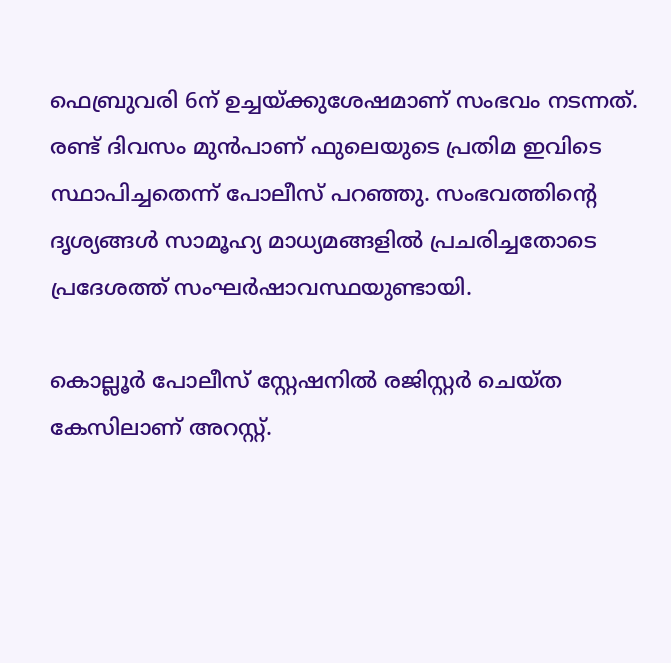ഫെബ്രുവരി 6ന് ഉച്ചയ്ക്കുശേഷമാണ് സംഭവം നടന്നത്. രണ്ട് ദിവസം മുന്‍പാണ് ഫുലെയുടെ പ്രതിമ ഇവിടെ സ്ഥാപിച്ചതെന്ന് പോലീസ് പറഞ്ഞു. സംഭവത്തിന്റെ ദൃശ്യങ്ങള്‍ സാമൂഹ്യ മാധ്യമങ്ങളില്‍ പ്രചരിച്ചതോടെ പ്രദേശത്ത് സംഘര്‍ഷാവസ്ഥയുണ്ടായി.

കൊല്ലൂര്‍ പോലീസ് സ്റ്റേഷനില്‍ രജിസ്റ്റര്‍ ചെയ്ത കേസിലാണ് അറസ്റ്റ്.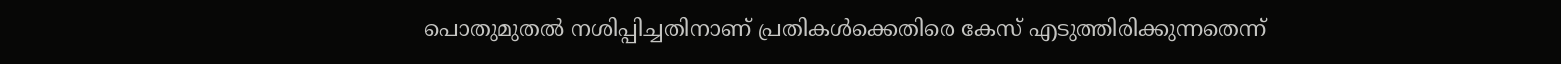പൊതുമുതല്‍ നശിപ്പിച്ചതിനാണ് പ്രതികള്‍ക്കെതിരെ കേസ് എടുത്തിരിക്കുന്നതെന്ന്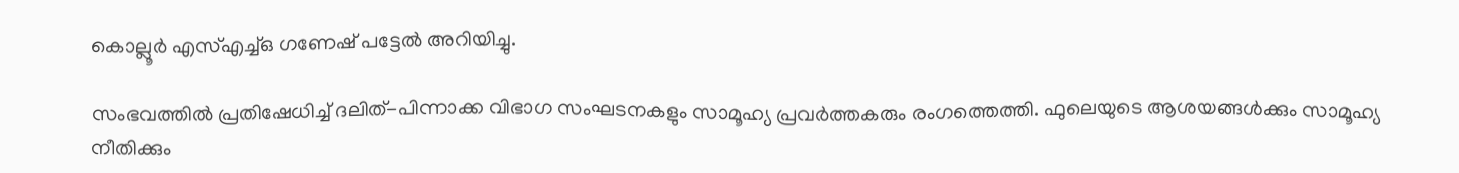കൊല്ലൂര്‍ എസ്എച്ച്ഒ ഗണേഷ് പട്ടേല്‍ അറിയിച്ചു.

സംഭവത്തില്‍ പ്രതിഷേധിച്ച് ദലിത്-പിന്നാക്ക വിഭാഗ സംഘടനകളും സാമൂഹ്യ പ്രവര്‍ത്തകരും രംഗത്തെത്തി. ഫുലെയുടെ ആശയങ്ങള്‍ക്കും സാമൂഹ്യ നീതിക്കും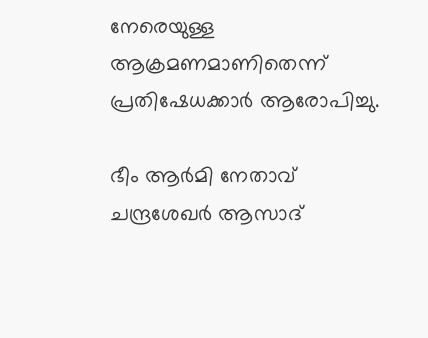നേരെയുള്ള ആക്രമണമാണിതെന്ന് പ്രതിഷേധക്കാര്‍ ആരോപിച്ചു.

ഭീം ആര്‍മി നേതാവ് ചന്ദ്രശേഖര്‍ ആസാദ്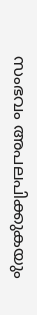സംഭവം അപലപിക്കുകയും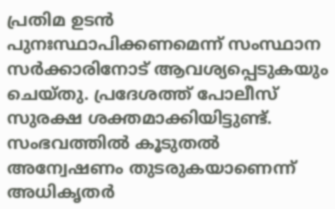പ്രതിമ ഉടന്‍ പുനഃസ്ഥാപിക്കണമെന്ന് സംസ്ഥാന സര്‍ക്കാരിനോട് ആവശ്യപ്പെടുകയും ചെയ്തു. പ്രദേശത്ത് പോലീസ് സുരക്ഷ ശക്തമാക്കിയിട്ടുണ്ട്. സംഭവത്തില്‍ കൂടുതല്‍ അന്വേഷണം തുടരുകയാണെന്ന് അധികൃതര്‍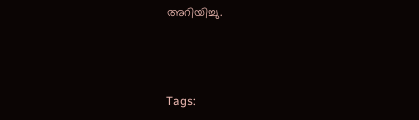അറിയിച്ചു.



Tags: